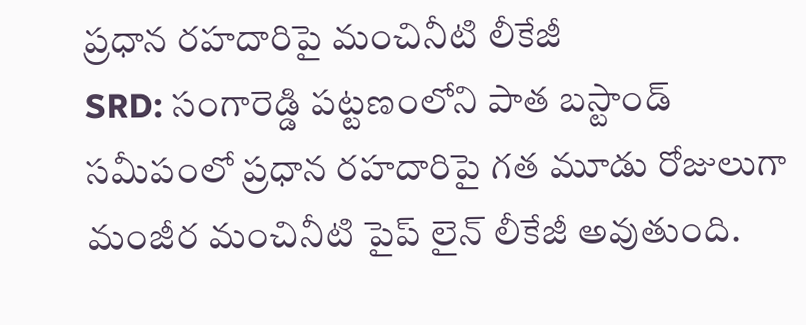ప్రధాన రహదారిపై మంచినీటి లీకేజీ
SRD: సంగారెడ్డి పట్టణంలోని పాత బస్టాండ్ సమీపంలో ప్రధాన రహదారిపై గత మూడు రోజులుగా మంజీర మంచినీటి పైప్ లైన్ లీకేజీ అవుతుంది.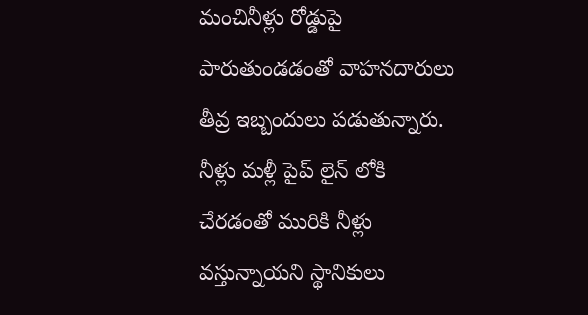మంచినీళ్లు రోడ్డుపై పారుతుండడంతో వాహనదారులు తీవ్ర ఇబ్బందులు పడుతున్నారు. నీళ్లు మళ్లీ పైప్ లైన్ లోకి చేరడంతో మురికి నీళ్లు వస్తున్నాయని స్థానికులు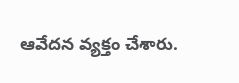ఆవేదన వ్యక్తం చేశారు.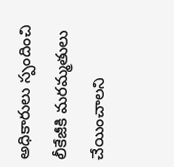అధికారులు స్పందించి లీకేజీకి మరమ్మతులు చేయించాలని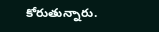కోరుతున్నారు.